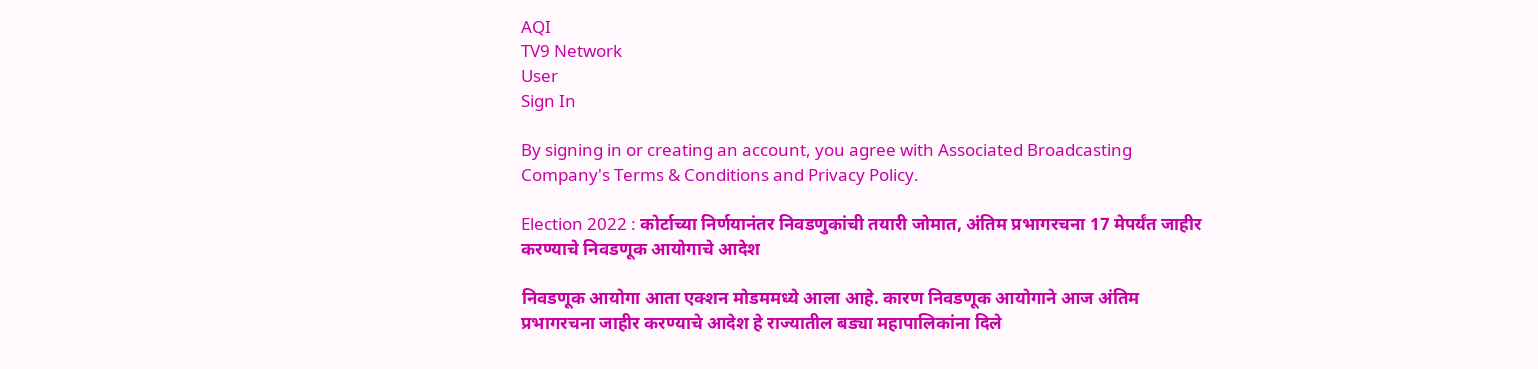AQI
TV9 Network
User
Sign In

By signing in or creating an account, you agree with Associated Broadcasting Company's Terms & Conditions and Privacy Policy.

Election 2022 : कोर्टाच्या निर्णयानंतर निवडणुकांची तयारी जोमात, अंतिम प्रभागरचना 17 मेपर्यंत जाहीर करण्याचे निवडणूक आयोगाचे आदेश

निवडणूक आयोगा आता एक्शन मोडममध्ये आला आहे. कारण निवडणूक आयोगाने आज अंतिम प्रभागरचना जाहीर करण्याचे आदेश हे राज्यातील बड्या महापालिकांना दिले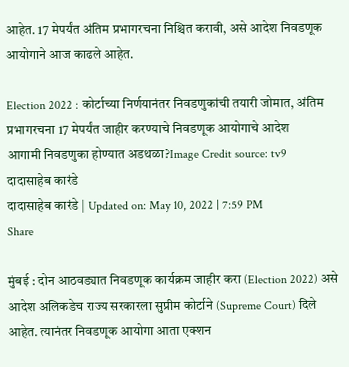आहेत. 17 मेपर्यंत अंतिम प्रभागरचना निश्चित करावी, असे आदेश निवडणूक आयोगाने आज काढले आहेत.

Election 2022 : कोर्टाच्या निर्णयानंतर निवडणुकांची तयारी जोमात, अंतिम प्रभागरचना 17 मेपर्यंत जाहीर करण्याचे निवडणूक आयोगाचे आदेश
आगामी निवडणुका होण्यात अडथळा?Image Credit source: tv9
दादासाहेब कारंडे
दादासाहेब कारंडे | Updated on: May 10, 2022 | 7:59 PM
Share

मुंबई : दोन आठवड्यात निवडणूक कार्यक्रम जाहीर करा (Election 2022) असे आदेश अलिकडेच राज्य सरकारला सुप्रीम कोर्टाने (Supreme Court) दिले आहेत. त्यानंतर निवडणूक आयोगा आता एक्शन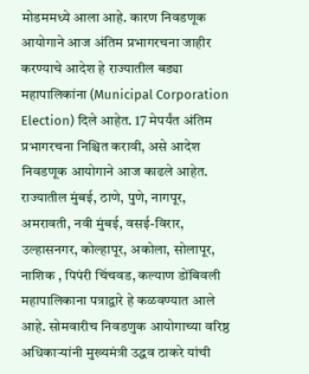मोडममध्ये आला आहे. कारण निवडणूक आयोगाने आज अंतिम प्रभागरचना जाहीर करण्याचे आदेश हे राज्यातील बड्या महापालिकांना (Municipal Corporation Election) दिले आहेत. 17 मेपर्यंत अंतिम प्रभागरचना निश्चित करावी, असे आदेश निवडणूक आयोगाने आज काढले आहेत. राज्यातील मुंबई, ठाणे, पुणे, नागपूर, अमरावती, नवी मुंबई, वसई-विरार, उल्हासनगर, कोल्हापूर, अकोला, सोलापूर, नाशिक , पिपंरी चिंचवड, कल्याण डोंबिवली महापालिकाना पत्राद्वारे हे कळवण्यात आले आहे. सोमवारीच निवडणुक आयोगाच्या वरिष्ठ अधिकाऱ्यांनी मुख्यमंत्री उद्धव ठाकरे यांची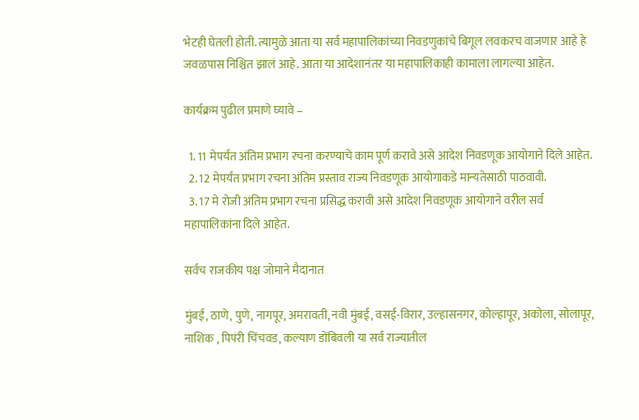भेटही घेतली होती. त्यामुळे आता या सर्व महापालिकांच्या निवडणुकांचे बिगूल लवकरच वाजणार आहे हे जवळपास निश्चित झालं आहे. आता या आदेशानंतर या महापालिकाही कामाला लागल्या आहेत.

कार्यक्रम पुढील प्रमाणे घ्यावे –

  1. 11 मेपर्यंत अंतिम प्रभाग रचना करण्याचे काम पूर्ण करावे असे आदेश निवडणूक आयोगाने दिले आहेत.
  2. 12 मेपर्यंत प्रभाग रचना अंतिम प्रस्ताव राज्य निवडणूक आयोगाकडे मान्यतेसाठी पाठवावी.
  3. 17 मे रोजी अंतिम प्रभाग रचना प्रसिद्ध करावी असे आदेश निवडणूक आयोगाने वरील सर्व महापालिकांना दिले आहेत.

सर्वच राजकीय पक्ष जोमाने मैदानात

मुंबई, ठाणे, पुणे, नागपूर, अमरावती, नवी मुंबई, वसई-विरार, उल्हासनगर, कोल्हापूर, अकोला, सोलापूर, नाशिक , पिपंरी चिंचवड, कल्याण डोंबिवली या सर्व राज्यातील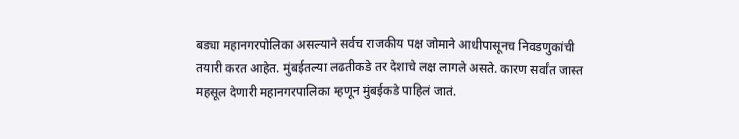बड्या महानगरपोलिका असल्याने सर्वच राजकीय पक्ष जोमाने आधीपासूनच निवडणुकांची तयारी करत आहेत. मुंबईतल्या लढतीकडे तर देशाचे लक्ष लागले असते. कारण सर्वांत जास्त महसूल देणारी महानगरपालिका म्हणून मुंबईकडे पाहिलं जातं.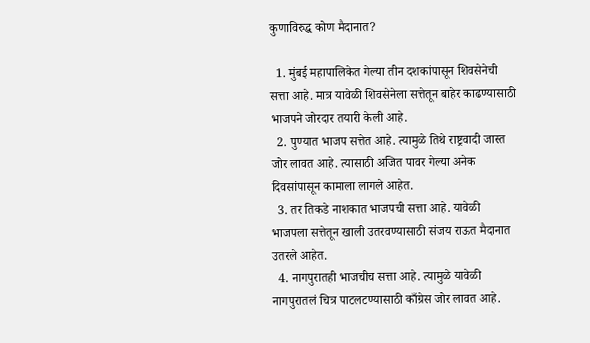कुणाविरुद्ध कोण मैदानात?

  1. मुंबई महापालिकेत गेल्या तीन दशकांपासून शिवसेनेची सत्ता आहे. मात्र यावेळी शिवसेनेला सत्तेतून बाहेर काढण्यासाठी भाजपने जोरदार तयारी केली आहे.
  2. पुण्यात भाजप सत्तेत आहे. त्यामुळे तिथे राष्ट्रवादी जास्त जोर लावत आहे. त्यासाठी अजित पावर गेल्या अनेक दिवसांपासून कामाला लागले आहेत.
  3. तर तिकडे नाशकात भाजपची सत्ता आहे. यावेळी भाजपला सत्तेतून खाली उतरवण्यासाठी संजय राऊत मैदानात उतरले आहेत.
  4. नागपुरातही भाजचीच सत्ता आहे. त्यामुळे यावेळी नागपुरातलं चित्र पाटलटण्यासाठी काँग्रेस जोर लावत आहे.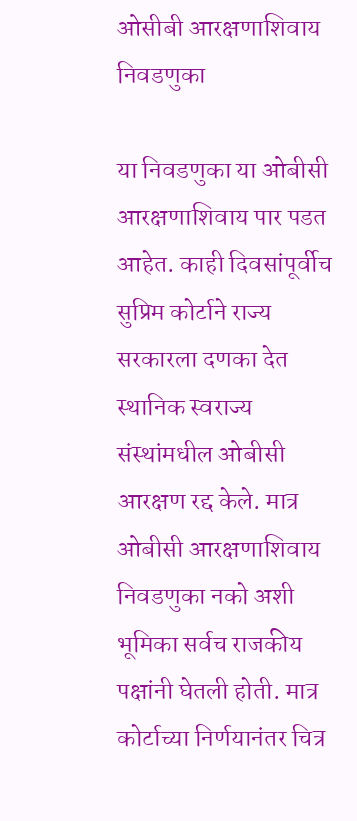ओसीबी आरक्षणाशिवाय निवडणुका

या निवडणुका या ओबीसी आरक्षणाशिवाय पार पडत आहेत. काही दिवसांपूर्वीच सुप्रिम कोर्टाने राज्य सरकारला दणका देत स्थानिक स्वराज्य संस्थांमधील ओबीसी आरक्षण रद्द केले. मात्र ओबीसी आरक्षणाशिवाय निवडणुका नको अशी भूमिका सर्वच राजकीय पक्षांनी घेतली होती. मात्र कोर्टाच्या निर्णयानंतर चित्र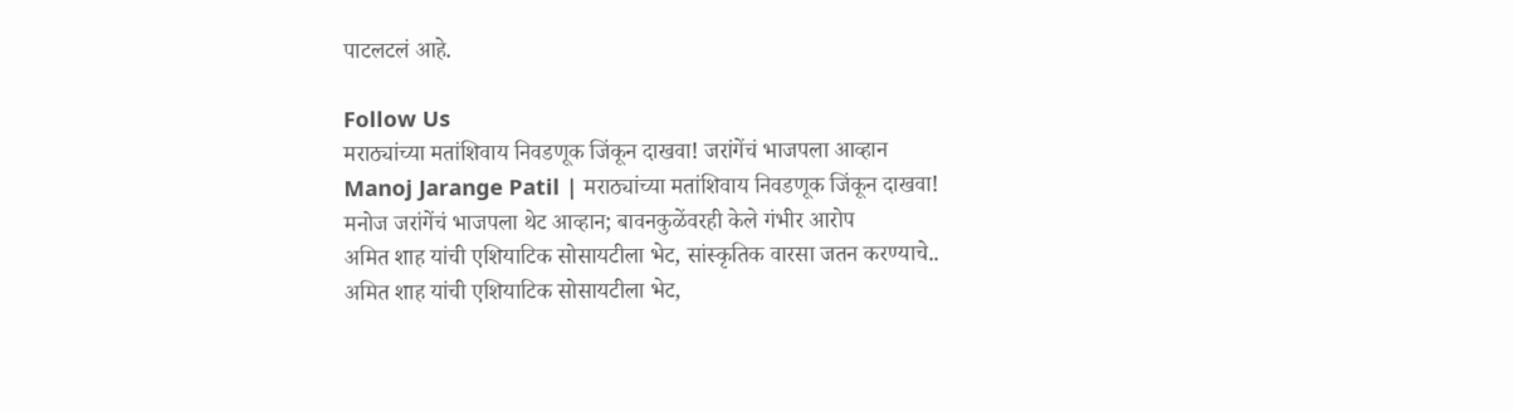पाटलटलं आहे.

Follow Us
मराठ्यांच्या मतांशिवाय निवडणूक जिंकून दाखवा! जरांगेंचं भाजपला आव्हान
Manoj Jarange Patil | मराठ्यांच्या मतांशिवाय निवडणूक जिंकून दाखवा! मनोज जरांगेंचं भाजपला थेट आव्हान; बावनकुळेंवरही केले गंभीर आरोप
अमित शाह यांची एशियाटिक सोसायटीला भेट, सांस्कृतिक वारसा जतन करण्याचे..
अमित शाह यांची एशियाटिक सोसायटीला भेट,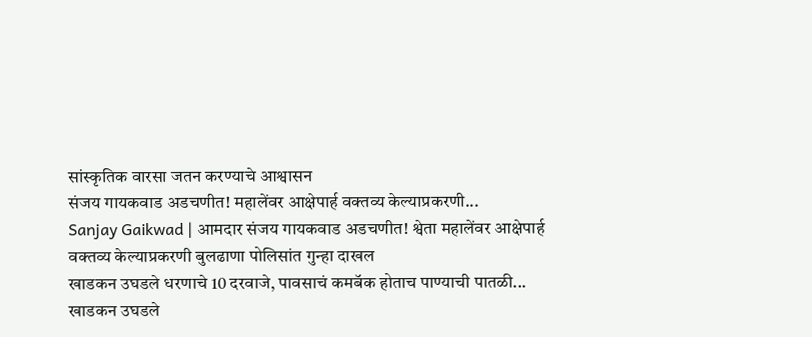सांस्कृतिक वारसा जतन करण्याचे आश्वासन
संजय गायकवाड अडचणीत! महालेंवर आक्षेपार्ह वक्तव्य केल्याप्रकरणी...
Sanjay Gaikwad | आमदार संजय गायकवाड अडचणीत! श्वेता महालेंवर आक्षेपार्ह वक्तव्य केल्याप्रकरणी बुलढाणा पोलिसांत गुन्हा दाखल
खाडकन उघडले धरणाचे 10 दरवाजे, पावसाचं कमबॅक होताच पाण्याची पातळी...
खाडकन उघडले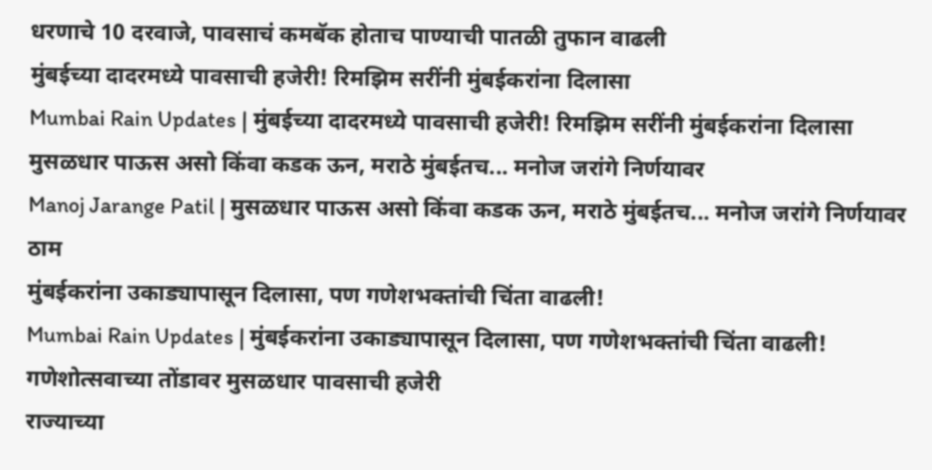धरणाचे 10 दरवाजे, पावसाचं कमबॅक होताच पाण्याची पातळी तुफान वाढली
मुंबईच्या दादरमध्ये पावसाची हजेरी! रिमझिम सरींनी मुंबईकरांना दिलासा
Mumbai Rain Updates | मुंबईच्या दादरमध्ये पावसाची हजेरी! रिमझिम सरींनी मुंबईकरांना दिलासा
मुसळधार पाऊस असो किंवा कडक ऊन, मराठे मुंबईतच... मनोज जरांगे निर्णयावर
Manoj Jarange Patil | मुसळधार पाऊस असो किंवा कडक ऊन, मराठे मुंबईतच... मनोज जरांगे निर्णयावर ठाम
मुंबईकरांना उकाड्यापासून दिलासा, पण गणेशभक्तांची चिंता वाढली!
Mumbai Rain Updates | मुंबईकरांना उकाड्यापासून दिलासा, पण गणेशभक्तांची चिंता वाढली! गणेशोत्सवाच्या तोंडावर मुसळधार पावसाची हजेरी
राज्याच्या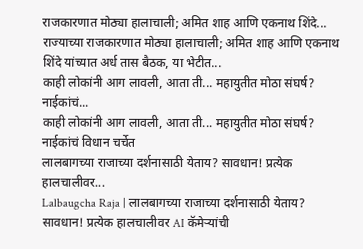राजकारणात मोठ्या हालाचाली; अमित शाह आणि एकनाथ शिंदे...
राज्याच्या राजकारणात मोठ्या हालाचाली; अमित शाह आणि एकनाथ शिंदे यांच्यात अर्ध तास बैठक, या भेटीत...
काही लोकांनी आग लावली, आता ती... महायुतीत मोठा संघर्ष? नाईकांचं...
काही लोकांनी आग लावली, आता ती... महायुतीत मोठा संघर्ष? नाईकांचं विधान चर्चेत
लालबागच्या राजाच्या दर्शनासाठी येताय? सावधान! प्रत्येक हालचालीवर...
Lalbaugcha Raja | लालबागच्या राजाच्या दर्शनासाठी येताय? सावधान! प्रत्येक हालचालीवर AI कॅमेऱ्यांची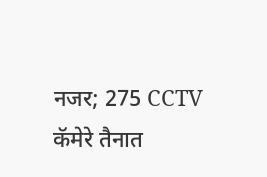नजर; 275 CCTV कॅमेरे तैनात